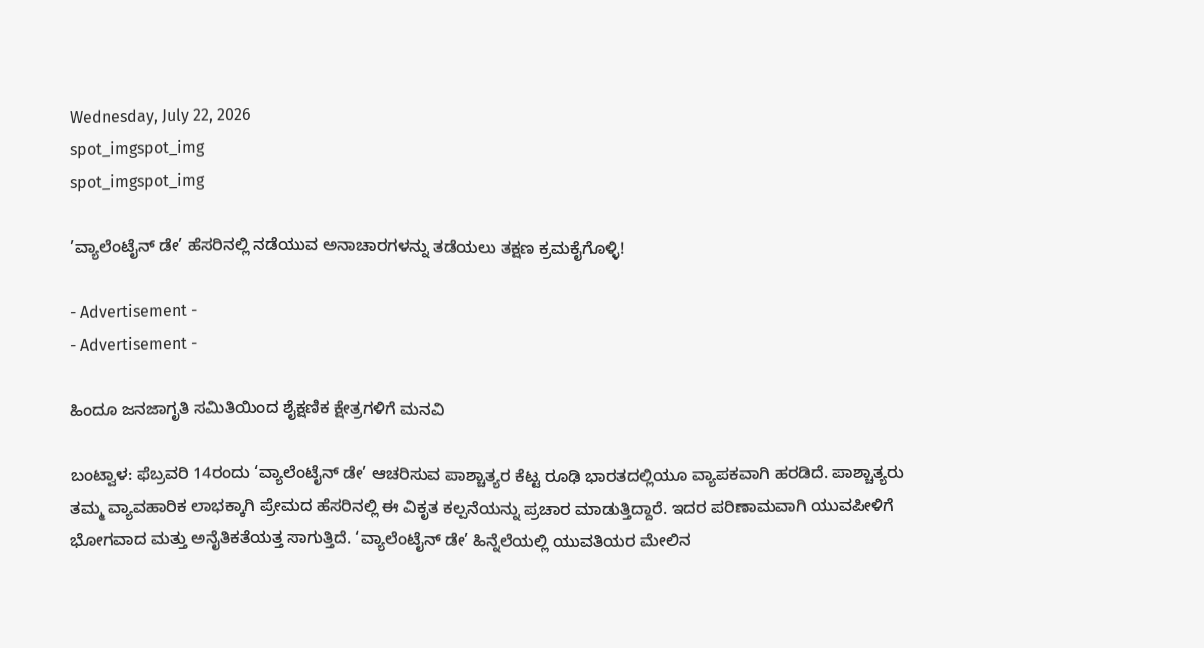Wednesday, July 22, 2026
spot_imgspot_img
spot_imgspot_img

’ವ್ಯಾಲೆಂಟೈನ್ ಡೇ’ ಹೆಸರಿನಲ್ಲಿ ನಡೆಯುವ ಅನಾಚಾರಗಳನ್ನು ತಡೆಯಲು ತಕ್ಷಣ ಕ್ರಮಕೈಗೊಳ್ಳಿ!

- Advertisement -
- Advertisement -

ಹಿಂದೂ ಜನಜಾಗೃತಿ ಸಮಿತಿಯಿಂದ ಶೈಕ್ಷಣಿಕ ಕ್ಷೇತ್ರಗಳಿಗೆ ಮನವಿ

ಬಂಟ್ವಾಳ: ಫೆಬ್ರವರಿ 14ರಂದು ‘ವ್ಯಾಲೆಂಟೈನ್ ಡೇ’ ಆಚರಿಸುವ ಪಾಶ್ಚಾತ್ಯರ ಕೆಟ್ಟ ರೂಢಿ ಭಾರತದಲ್ಲಿಯೂ ವ್ಯಾಪಕವಾಗಿ ಹರಡಿದೆ. ಪಾಶ್ಚಾತ್ಯರು ತಮ್ಮ ವ್ಯಾವಹಾರಿಕ ಲಾಭಕ್ಕಾಗಿ ಪ್ರೇಮದ ಹೆಸರಿನಲ್ಲಿ ಈ ವಿಕೃತ ಕಲ್ಪನೆಯನ್ನು ಪ್ರಚಾರ ಮಾಡುತ್ತಿದ್ದಾರೆ. ಇದರ ಪರಿಣಾಮವಾಗಿ ಯುವಪೀಳಿಗೆ ಭೋಗವಾದ ಮತ್ತು ಅನೈತಿಕತೆಯತ್ತ ಸಾಗುತ್ತಿದೆ. ‘ವ್ಯಾಲೆಂಟೈನ್ ಡೇ’ ಹಿನ್ನೆಲೆಯಲ್ಲಿ ಯುವತಿಯರ ಮೇಲಿನ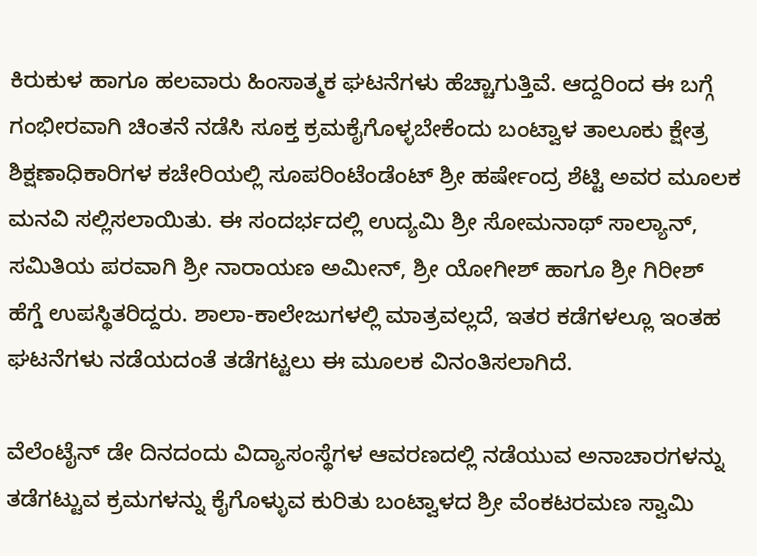ಕಿರುಕುಳ ಹಾಗೂ ಹಲವಾರು ಹಿಂಸಾತ್ಮಕ ಘಟನೆಗಳು ಹೆಚ್ಚಾಗುತ್ತಿವೆ. ಆದ್ದರಿಂದ ಈ ಬಗ್ಗೆ ಗಂಭೀರವಾಗಿ ಚಿಂತನೆ ನಡೆಸಿ ಸೂಕ್ತ ಕ್ರಮಕೈಗೊಳ್ಳಬೇಕೆಂದು ಬಂಟ್ವಾಳ ತಾಲೂಕು ಕ್ಷೇತ್ರ ಶಿಕ್ಷಣಾಧಿಕಾರಿಗಳ ಕಚೇರಿಯಲ್ಲಿ ಸೂಪರಿಂಟೆಂಡೆಂಟ್ ಶ್ರೀ ಹರ್ಷೇಂದ್ರ ಶೆಟ್ಟಿ ಅವರ ಮೂಲಕ ಮನವಿ ಸಲ್ಲಿಸಲಾಯಿತು. ಈ ಸಂದರ್ಭದಲ್ಲಿ ಉದ್ಯಮಿ ಶ್ರೀ ಸೋಮನಾಥ್ ಸಾಲ್ಯಾನ್, ಸಮಿತಿಯ ಪರವಾಗಿ ಶ್ರೀ ನಾರಾಯಣ ಅಮೀನ್, ಶ್ರೀ ಯೋಗೀಶ್ ಹಾಗೂ ಶ್ರೀ ಗಿರೀಶ್ ಹೆಗ್ಡೆ ಉಪಸ್ಥಿತರಿದ್ದರು. ಶಾಲಾ-ಕಾಲೇಜುಗಳಲ್ಲಿ ಮಾತ್ರವಲ್ಲದೆ, ಇತರ ಕಡೆಗಳಲ್ಲೂ ಇಂತಹ ಘಟನೆಗಳು ನಡೆಯದಂತೆ ತಡೆಗಟ್ಟಲು ಈ ಮೂಲಕ ವಿನಂತಿಸಲಾಗಿದೆ.

ವೆಲೆಂಟೈನ್ ಡೇ ದಿನದಂದು ವಿದ್ಯಾಸಂಸ್ಥೆಗಳ ಆವರಣದಲ್ಲಿ ನಡೆಯುವ ಅನಾಚಾರಗಳನ್ನು ತಡೆಗಟ್ಟುವ ಕ್ರಮಗಳನ್ನು ಕೈಗೊಳ್ಳುವ ಕುರಿತು ಬಂಟ್ವಾಳದ ಶ್ರೀ ವೆಂಕಟರಮಣ ಸ್ವಾಮಿ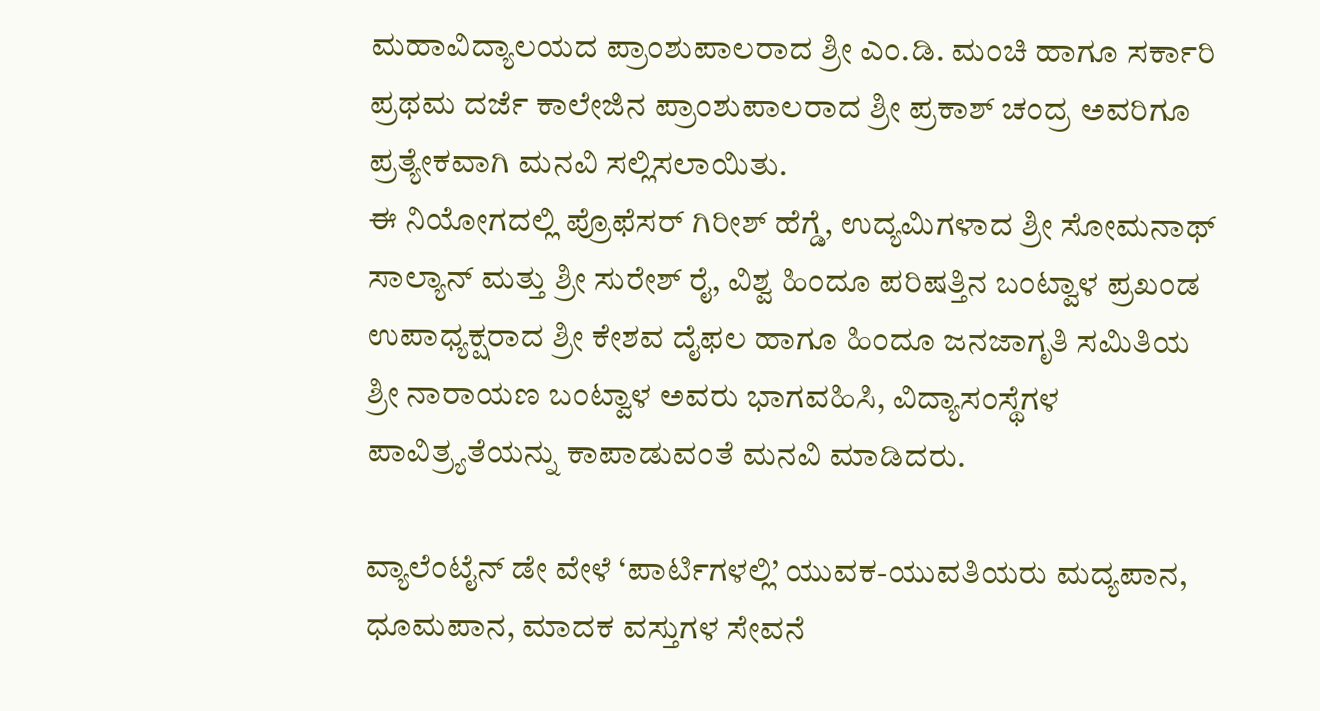ಮಹಾವಿದ್ಯಾಲಯದ ಪ್ರಾಂಶುಪಾಲರಾದ ಶ್ರೀ ಎಂ.ಡಿ. ಮಂಚಿ ಹಾಗೂ ಸರ್ಕಾರಿ ಪ್ರಥಮ ದರ್ಜೆ ಕಾಲೇಜಿನ ಪ್ರಾಂಶುಪಾಲರಾದ ಶ್ರೀ ಪ್ರಕಾಶ್ ಚಂದ್ರ ಅವರಿಗೂ ಪ್ರತ್ಯೇಕವಾಗಿ ಮನವಿ ಸಲ್ಲಿಸಲಾಯಿತು.
ಈ ನಿಯೋಗದಲ್ಲಿ ಪ್ರೊಫೆಸರ್ ಗಿರೀಶ್ ಹೆಗ್ಡೆ, ಉದ್ಯಮಿಗಳಾದ ಶ್ರೀ ಸೋಮನಾಥ್ ಸಾಲ್ಯಾನ್ ಮತ್ತು ಶ್ರೀ ಸುರೇಶ್ ರೈ, ವಿಶ್ವ ಹಿಂದೂ ಪರಿಷತ್ತಿನ ಬಂಟ್ವಾಳ ಪ್ರಖಂಡ ಉಪಾಧ್ಯಕ್ಷರಾದ ಶ್ರೀ ಕೇಶವ ದೈಫಲ ಹಾಗೂ ಹಿಂದೂ ಜನಜಾಗೃತಿ ಸಮಿತಿಯ ಶ್ರೀ ನಾರಾಯಣ ಬಂಟ್ವಾಳ ಅವರು ಭಾಗವಹಿಸಿ, ವಿದ್ಯಾಸಂಸ್ಥೆಗಳ ಪಾವಿತ್ರ್ಯತೆಯನ್ನು ಕಾಪಾಡುವಂತೆ ಮನವಿ ಮಾಡಿದರು.

ವ್ಯಾಲೆಂಟೈನ್ ಡೇ ವೇಳೆ ‘ಪಾರ್ಟಿಗಳಲ್ಲಿ’ ಯುವಕ-ಯುವತಿಯರು ಮದ್ಯಪಾನ, ಧೂಮಪಾನ, ಮಾದಕ ವಸ್ತುಗಳ ಸೇವನೆ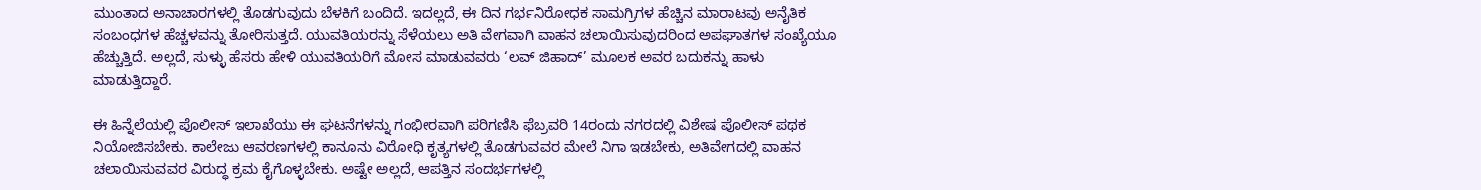ಮುಂತಾದ ಅನಾಚಾರಗಳಲ್ಲಿ ತೊಡಗುವುದು ಬೆಳಕಿಗೆ ಬಂದಿದೆ. ಇದಲ್ಲದೆ, ಈ ದಿನ ಗರ್ಭನಿರೋಧಕ ಸಾಮಗ್ರಿಗಳ ಹೆಚ್ಚಿನ ಮಾರಾಟವು ಅನೈತಿಕ ಸಂಬಂಧಗಳ ಹೆಚ್ಚಳವನ್ನು ತೋರಿಸುತ್ತದೆ. ಯುವತಿಯರನ್ನು ಸೆಳೆಯಲು ಅತಿ ವೇಗವಾಗಿ ವಾಹನ ಚಲಾಯಿಸುವುದರಿಂದ ಅಪಘಾತಗಳ ಸಂಖ್ಯೆಯೂ ಹೆಚ್ಚುತ್ತಿದೆ. ಅಲ್ಲದೆ, ಸುಳ್ಳು ಹೆಸರು ಹೇಳಿ ಯುವತಿಯರಿಗೆ ಮೋಸ ಮಾಡುವವರು ‘ಲವ್ ಜಿಹಾದ್’ ಮೂಲಕ ಅವರ ಬದುಕನ್ನು ಹಾಳು ಮಾಡುತ್ತಿದ್ದಾರೆ.

ಈ ಹಿನ್ನೆಲೆಯಲ್ಲಿ ಪೊಲೀಸ್ ಇಲಾಖೆಯು ಈ ಘಟನೆಗಳನ್ನು ಗಂಭೀರವಾಗಿ ಪರಿಗಣಿಸಿ ಫೆಬ್ರವರಿ 14ರಂದು ನಗರದಲ್ಲಿ ವಿಶೇಷ ಪೊಲೀಸ್ ಪಥಕ ನಿಯೋಜಿಸಬೇಕು. ಕಾಲೇಜು ಆವರಣಗಳಲ್ಲಿ ಕಾನೂನು ವಿರೋಧಿ ಕೃತ್ಯಗಳಲ್ಲಿ ತೊಡಗುವವರ ಮೇಲೆ ನಿಗಾ ಇಡಬೇಕು, ಅತಿವೇಗದಲ್ಲಿ ವಾಹನ ಚಲಾಯಿಸುವವರ ವಿರುದ್ಧ ಕ್ರಮ ಕೈಗೊಳ್ಳಬೇಕು. ಅಷ್ಟೇ ಅಲ್ಲದೆ, ಆಪತ್ತಿನ ಸಂದರ್ಭಗಳಲ್ಲಿ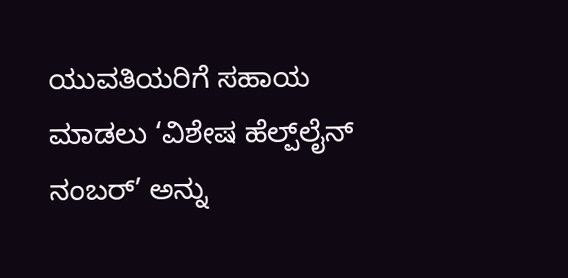ಯುವತಿಯರಿಗೆ ಸಹಾಯ ಮಾಡಲು ‘ವಿಶೇಷ ಹೆಲ್ಪ್‌ಲೈನ್ ನಂಬರ್’ ಅನ್ನು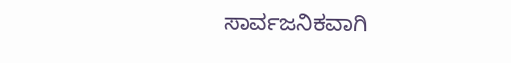ಸಾರ್ವಜನಿಕವಾಗಿ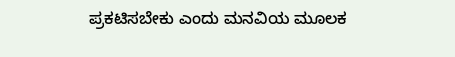ಪ್ರಕಟಿಸಬೇಕು ಎಂದು ಮನವಿಯ ಮೂಲಕ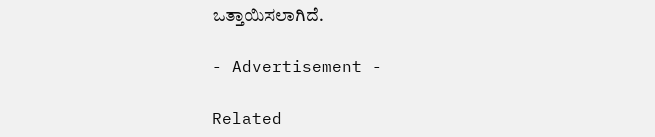ಒತ್ತಾಯಿಸಲಾಗಿದೆ.

- Advertisement -

Related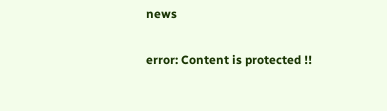news

error: Content is protected !!